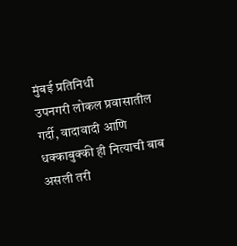मुंबई प्रतिनिधी
उपनगरी लोकल प्रवासातील गर्दी, वादावादी आणि धक्काबुक्की ही नित्याची बाब असली तरी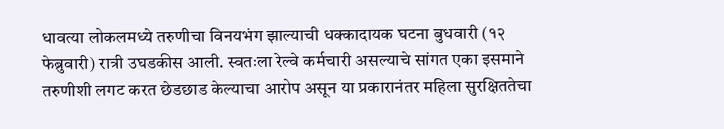धावत्या लोकलमध्ये तरुणीचा विनयभंग झाल्याची धक्कादायक घटना बुधवारी (१२ फेब्रुवारी) रात्री उघडकीस आली. स्वतःला रेल्वे कर्मचारी असल्याचे सांगत एका इसमाने तरुणीशी लगट करत छेडछाड केल्याचा आरोप असून या प्रकारानंतर महिला सुरक्षिततेचा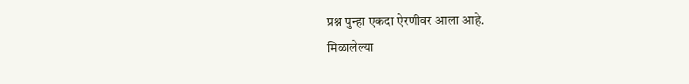प्रश्न पुन्हा एकदा ऐरणीवर आला आहे.
मिळालेल्या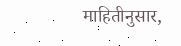माहितीनुसार,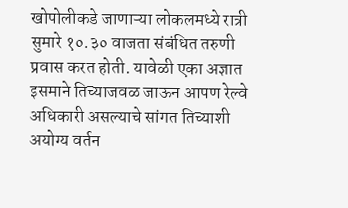खोपोलीकडे जाणाऱ्या लोकलमध्ये रात्री सुमारे १०.३० वाजता संबंधित तरुणी प्रवास करत होती. यावेळी एका अज्ञात इसमाने तिच्याजवळ जाऊन आपण रेल्वे अधिकारी असल्याचे सांगत तिच्याशी अयोग्य वर्तन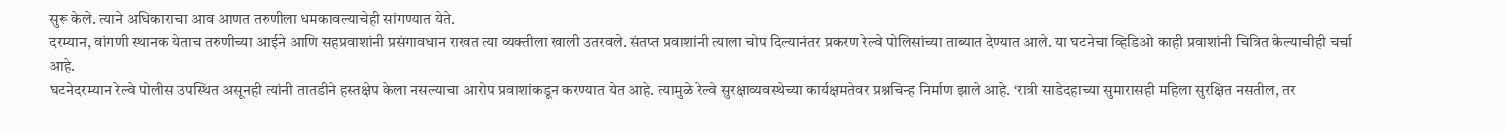सुरू केले. त्याने अधिकाराचा आव आणत तरुणीला धमकावल्याचेही सांगण्यात येते.
दरम्यान, वांगणी स्थानक येताच तरुणीच्या आईने आणि सहप्रवाशांनी प्रसंगावधान राखत त्या व्यक्तीला खाली उतरवले. संतप्त प्रवाशांनी त्याला चोप दिल्यानंतर प्रकरण रेल्वे पोलिसांच्या ताब्यात देण्यात आले. या घटनेचा व्हिडिओ काही प्रवाशांनी चित्रित केल्याचीही चर्चा आहे.
घटनेदरम्यान रेल्वे पोलीस उपस्थित असूनही त्यांनी तातडीने हस्तक्षेप केला नसल्याचा आरोप प्रवाशांकडून करण्यात येत आहे. त्यामुळे रेल्वे सुरक्षाव्यवस्थेच्या कार्यक्षमतेवर प्रश्नचिन्ह निर्माण झाले आहे. ‘रात्री साडेदहाच्या सुमारासही महिला सुरक्षित नसतील, तर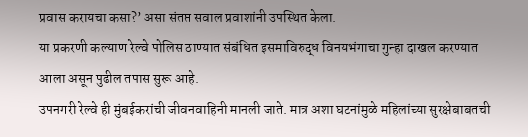प्रवास करायचा कसा?’ असा संतप्त सवाल प्रवाशांनी उपस्थित केला.
या प्रकरणी कल्याण रेल्वे पोलिस ठाण्यात संबंधित इसमाविरुद्ध विनयभंगाचा गुन्हा दाखल करण्यात आला असून पुढील तपास सुरू आहे.
उपनगरी रेल्वे ही मुंबईकरांची जीवनवाहिनी मानली जाते. मात्र अशा घटनांमुळे महिलांच्या सुरक्षेबाबतची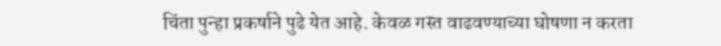चिंता पुन्हा प्रकर्षाने पुढे येत आहे. केवळ गस्त वाढवण्याच्या घोषणा न करता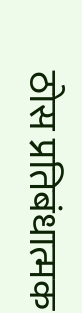ठोस प्रतिबंधात्मक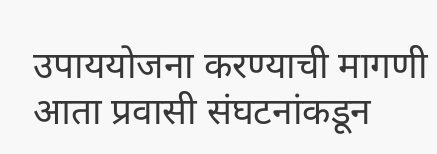उपाययोजना करण्याची मागणी आता प्रवासी संघटनांकडून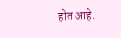होत आहे.